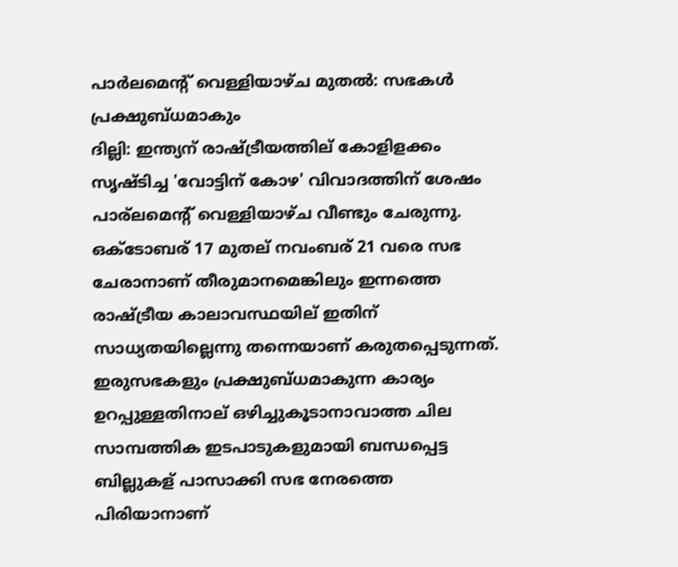പാര്‍ലമെന്റ് വെള്ളിയാഴ്ച മുതല്‍: സഭകള്‍ പ്രക്ഷുബ്ധമാകും
ദില്ലി: ഇന്ത്യന് രാഷ്ട്രീയത്തില് കോളിളക്കം സൃഷ്ടിച്ച 'വോട്ടിന് കോഴ' വിവാദത്തിന് ശേഷം പാര്ലമെന്റ് വെള്ളിയാഴ്ച വീണ്ടും ചേരുന്നു.
ഒക്ടോബര് 17 മുതല് നവംബര് 21 വരെ സഭ ചേരാനാണ് തീരുമാനമെങ്കിലും ഇന്നത്തെ രാഷ്ട്രീയ കാലാവസ്ഥയില് ഇതിന് സാധ്യതയില്ലെന്നു തന്നെയാണ് കരുതപ്പെടുന്നത്.
ഇരുസഭകളും പ്രക്ഷുബ്ധമാകുന്ന കാര്യം ഉറപ്പുള്ളതിനാല് ഒഴിച്ചുകൂടാനാവാത്ത ചില സാമ്പത്തിക ഇടപാടുകളുമായി ബന്ധപ്പെട്ട ബില്ലുകള് പാസാക്കി സഭ നേരത്തെ പിരിയാനാണ്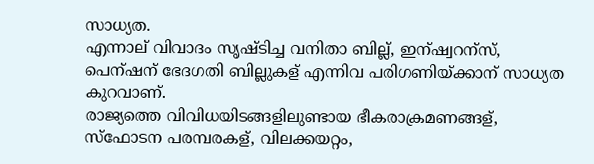സാധ്യത.
എന്നാല് വിവാദം സൃഷ്ടിച്ച വനിതാ ബില്ല്, ഇന്ഷ്വറന്സ്, പെന്ഷന് ഭേദഗതി ബില്ലുകള് എന്നിവ പരിഗണിയ്ക്കാന് സാധ്യത കുറവാണ്.
രാജ്യത്തെ വിവിധയിടങ്ങളിലുണ്ടായ ഭീകരാക്രമണങ്ങള്, സ്ഫോടന പരമ്പരകള്, വിലക്കയറ്റം,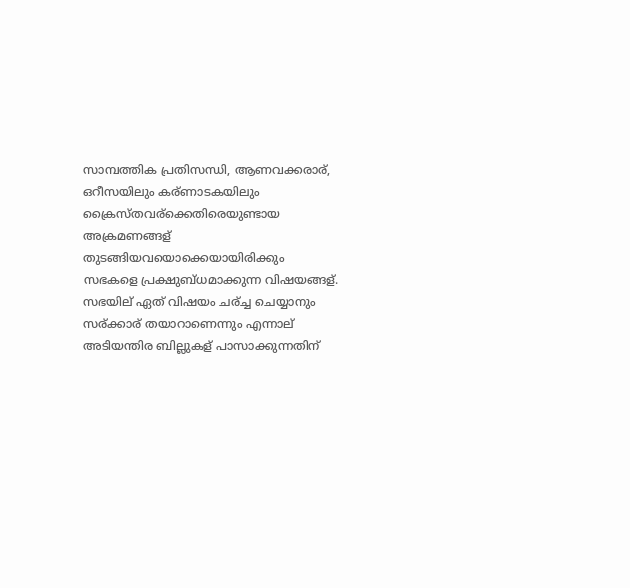സാമ്പത്തിക പ്രതിസന്ധി, ആണവക്കരാര്, ഒറീസയിലും കര്ണാടകയിലും ക്രൈസ്തവര്ക്കെതിരെയുണ്ടായ അക്രമണങ്ങള് തുടങ്ങിയവയൊക്കെയായിരിക്കും സഭകളെ പ്രക്ഷുബ്ധമാക്കുന്ന വിഷയങ്ങള്.
സഭയില് ഏത് വിഷയം ചര്ച്ച ചെയ്യാനും സര്ക്കാര് തയാറാണെന്നും എന്നാല് അടിയന്തിര ബില്ലുകള് പാസാക്കുന്നതിന്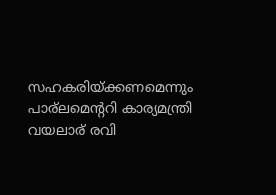സഹകരിയ്ക്കണമെന്നും പാര്ലമെന്ററി കാര്യമന്ത്രി വയലാര് രവി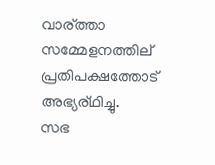വാര്ത്താ സമ്മേളനത്തില് പ്രതിപക്ഷത്തോട് അഭ്യര്ഥിച്ചു.
സഭ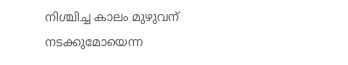നിശ്ചിച്ച കാലം മുഴുവന് നടക്കുമോയെന്ന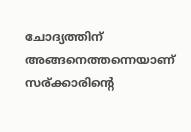ചോദ്യത്തിന് അങ്ങനെത്തന്നെയാണ് സര്ക്കാരിന്റെ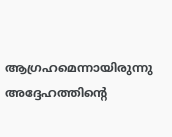ആഗ്രഹമെന്നായിരുന്നു അദ്ദേഹത്തിന്റെ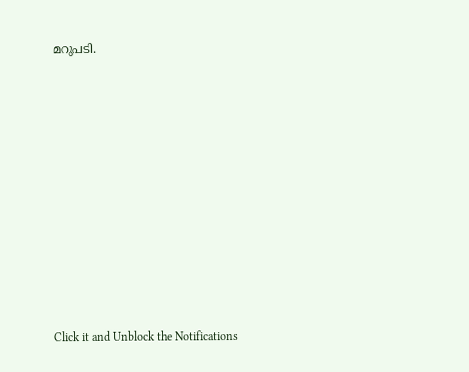മറുപടി.












Click it and Unblock the Notifications